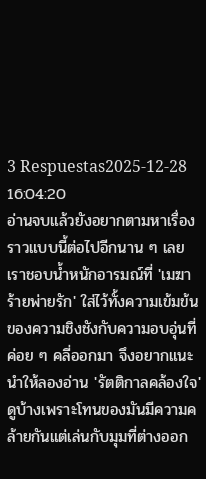3 Respuestas2025-12-28 16:04:20
อ่านจบแล้วยังอยากตามหาเรื่องราวแบบนี้ต่อไปอีกนาน ๆ เลย เราชอบน้ำหนักอารมณ์ที่ 'เมฆาร้ายพ่ายรัก' ใส่ไว้ทั้งความเข้มข้นของความชิงชังกับความอบอุ่นที่ค่อย ๆ คลี่ออกมา จึงอยากแนะนำให้ลองอ่าน 'รัตติกาลคล้องใจ' ดูบ้างเพราะโทนของมันมีความคล้ายกันแต่เล่นกับมุมที่ต่างออก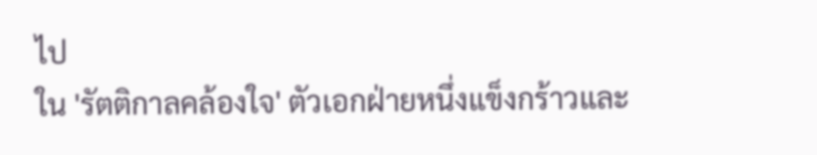ไป
ใน 'รัตติกาลคล้องใจ' ตัวเอกฝ่ายหนึ่งแข็งกร้าวและ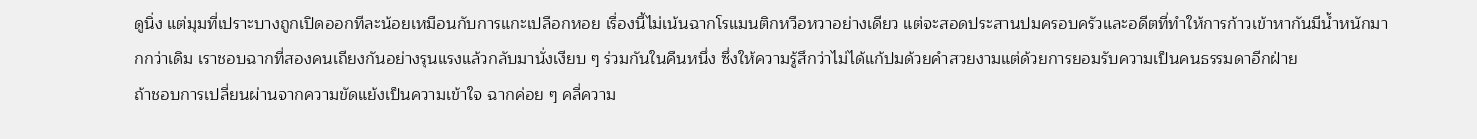ดูนิ่ง แต่มุมที่เปราะบางถูกเปิดออกทีละน้อยเหมือนกับการแกะเปลือกหอย เรื่องนี้ไม่เน้นฉากโรแมนติกหวือหวาอย่างเดียว แต่จะสอดประสานปมครอบครัวและอดีตที่ทำให้การก้าวเข้าหากันมีน้ำหนักมากกว่าเดิม เราชอบฉากที่สองคนเถียงกันอย่างรุนแรงแล้วกลับมานั่งเงียบ ๆ ร่วมกันในคืนหนึ่ง ซึ่งให้ความรู้สึกว่าไม่ได้แก้ปมด้วยคำสวยงามแต่ด้วยการยอมรับความเป็นคนธรรมดาอีกฝ่าย
ถ้าชอบการเปลี่ยนผ่านจากความขัดแย้งเป็นความเข้าใจ ฉากค่อย ๆ คลี่ความ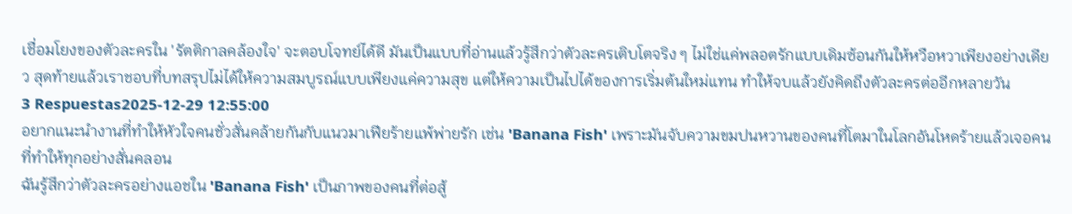เชื่อมโยงของตัวละครใน 'รัตติกาลคล้องใจ' จะตอบโจทย์ได้ดี มันเป็นแบบที่อ่านแล้วรู้สึกว่าตัวละครเติบโตจริง ๆ ไม่ใช่แค่พลอตรักแบบเดิมซ้อนกันให้หวือหวาเพียงอย่างเดียว สุดท้ายแล้วเราชอบที่บทสรุปไม่ได้ให้ความสมบูรณ์แบบเพียงแค่ความสุข แต่ให้ความเป็นไปได้ของการเริ่มต้นใหม่แทน ทำให้จบแล้วยังคิดถึงตัวละครต่ออีกหลายวัน
3 Respuestas2025-12-29 12:55:00
อยากแนะนำงานที่ทำให้หัวใจคนชั่วสั่นคล้ายกันกับแนวมาเฟียร้ายแพ้พ่ายรัก เช่น 'Banana Fish' เพราะมันจับความขมปนหวานของคนที่โตมาในโลกอันโหดร้ายแล้วเจอคนที่ทำให้ทุกอย่างสั่นคลอน
ฉันรู้สึกว่าตัวละครอย่างแอชใน 'Banana Fish' เป็นภาพของคนที่ต่อสู้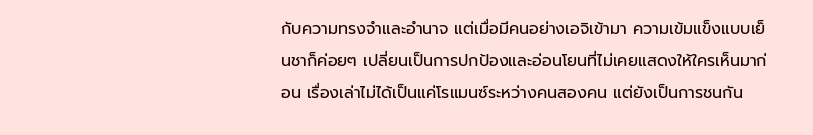กับความทรงจำและอำนาจ แต่เมื่อมีคนอย่างเอจิเข้ามา ความเข้มแข็งแบบเย็นชาก็ค่อยๆ เปลี่ยนเป็นการปกป้องและอ่อนโยนที่ไม่เคยแสดงให้ใครเห็นมาก่อน เรื่องเล่าไม่ได้เป็นแค่โรแมนซ์ระหว่างคนสองคน แต่ยังเป็นการชนกัน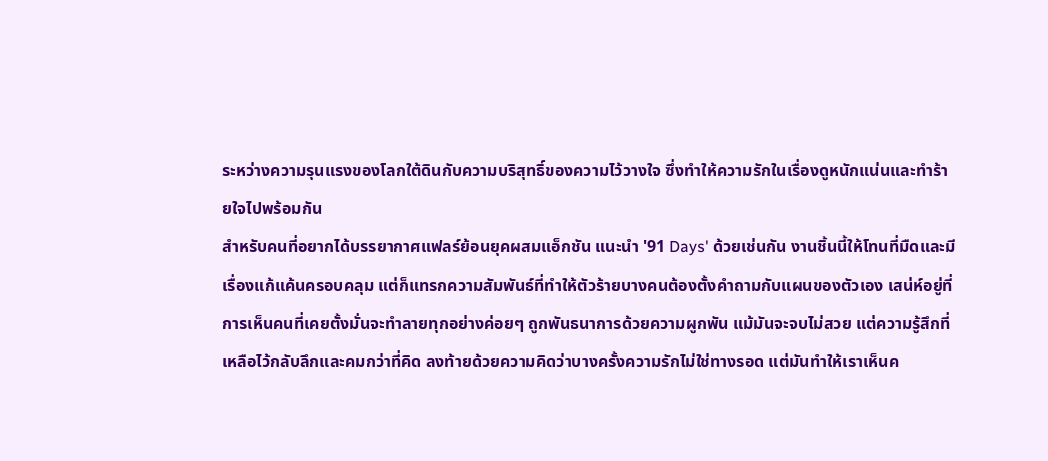ระหว่างความรุนแรงของโลกใต้ดินกับความบริสุทธิ์ของความไว้วางใจ ซึ่งทำให้ความรักในเรื่องดูหนักแน่นและทำร้ายใจไปพร้อมกัน
สำหรับคนที่อยากได้บรรยากาศแฟลร์ย้อนยุคผสมแอ็กชัน แนะนำ '91 Days' ด้วยเช่นกัน งานชิ้นนี้ให้โทนที่มืดและมีเรื่องแก้แค้นครอบคลุม แต่ก็แทรกความสัมพันธ์ที่ทำให้ตัวร้ายบางคนต้องตั้งคำถามกับแผนของตัวเอง เสน่ห์อยู่ที่การเห็นคนที่เคยตั้งมั่นจะทำลายทุกอย่างค่อยๆ ถูกพันธนาการด้วยความผูกพัน แม้มันจะจบไม่สวย แต่ความรู้สึกที่เหลือไว้กลับลึกและคมกว่าที่คิด ลงท้ายด้วยความคิดว่าบางครั้งความรักไม่ใช่ทางรอด แต่มันทำให้เราเห็นค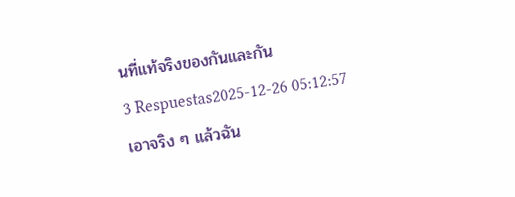นที่แท้จริงของกันและกัน
3 Respuestas2025-12-26 05:12:57
เอาจริง ๆ แล้วฉัน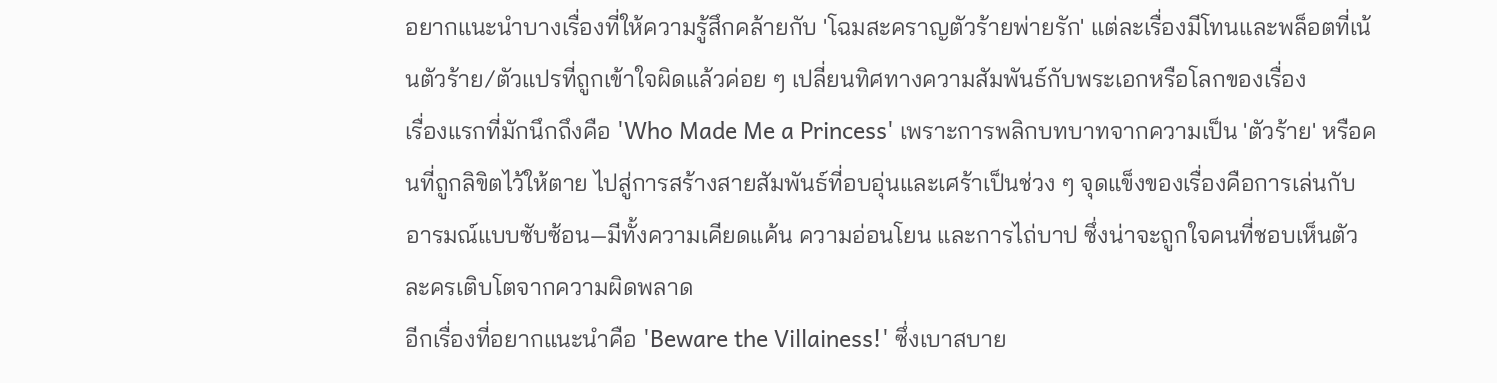อยากแนะนำบางเรื่องที่ให้ความรู้สึกคล้ายกับ 'โฉมสะคราญตัวร้ายพ่ายรัก' แต่ละเรื่องมีโทนและพล็อตที่เน้นตัวร้าย/ตัวแปรที่ถูกเข้าใจผิดแล้วค่อย ๆ เปลี่ยนทิศทางความสัมพันธ์กับพระเอกหรือโลกของเรื่อง
เรื่องแรกที่มักนึกถึงคือ 'Who Made Me a Princess' เพราะการพลิกบทบาทจากความเป็น 'ตัวร้าย' หรือคนที่ถูกลิขิตไว้ให้ตาย ไปสู่การสร้างสายสัมพันธ์ที่อบอุ่นและเศร้าเป็นช่วง ๆ จุดแข็งของเรื่องคือการเล่นกับอารมณ์แบบซับซ้อน—มีทั้งความเคียดแค้น ความอ่อนโยน และการไถ่บาป ซึ่งน่าจะถูกใจคนที่ชอบเห็นตัวละครเติบโตจากความผิดพลาด
อีกเรื่องที่อยากแนะนำคือ 'Beware the Villainess!' ซึ่งเบาสบาย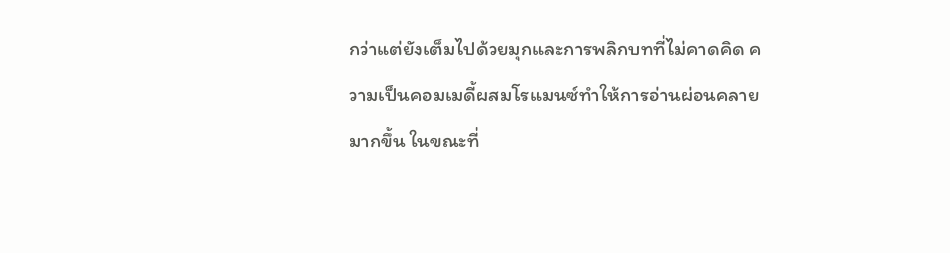กว่าแต่ยังเต็มไปด้วยมุกและการพลิกบทที่ไม่คาดคิด ความเป็นคอมเมดี้ผสมโรแมนซ์ทำให้การอ่านผ่อนคลายมากขึ้น ในขณะที่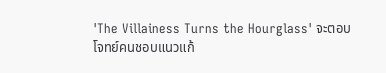'The Villainess Turns the Hourglass' จะตอบโจทย์คนชอบแนวแก้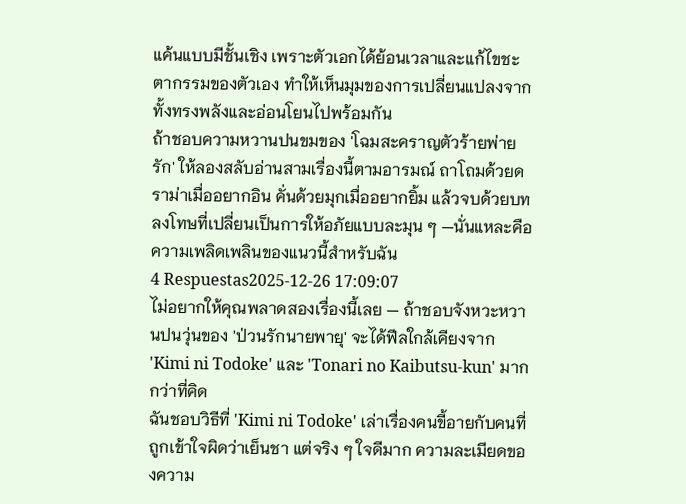แค้นแบบมีชั้นเชิง เพราะตัวเอกได้ย้อนเวลาและแก้ไขชะตากรรมของตัวเอง ทำให้เห็นมุมของการเปลี่ยนแปลงจากทั้งทรงพลังและอ่อนโยนไปพร้อมกัน
ถ้าชอบความหวานปนขมของ 'โฉมสะคราญตัวร้ายพ่ายรัก' ให้ลองสลับอ่านสามเรื่องนี้ตามอารมณ์ ถาโถมด้วยดราม่าเมื่ออยากอิน คั่นด้วยมุกเมื่ออยากยิ้ม แล้วจบด้วยบทลงโทษที่เปลี่ยนเป็นการให้อภัยแบบละมุน ๆ —นั่นแหละคือความเพลิดเพลินของแนวนี้สำหรับฉัน
4 Respuestas2025-12-26 17:09:07
ไม่อยากให้คุณพลาดสองเรื่องนี้เลย — ถ้าชอบจังหวะหวานปนวุ่นของ 'ป่วนรักนายพายุ' จะได้ฟีลใกล้เคียงจาก 'Kimi ni Todoke' และ 'Tonari no Kaibutsu-kun' มากกว่าที่คิด
ฉันชอบวิธีที่ 'Kimi ni Todoke' เล่าเรื่องคนขี้อายกับคนที่ถูกเข้าใจผิดว่าเย็นชา แต่จริง ๆ ใจดีมาก ความละเมียดของความ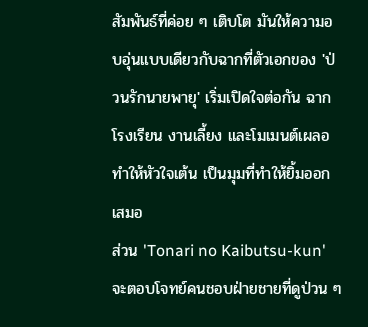สัมพันธ์ที่ค่อย ๆ เติบโต มันให้ความอบอุ่นแบบเดียวกับฉากที่ตัวเอกของ 'ป่วนรักนายพายุ' เริ่มเปิดใจต่อกัน ฉากโรงเรียน งานเลี้ยง และโมเมนต์เผลอทำให้หัวใจเต้น เป็นมุมที่ทำให้ยิ้มออกเสมอ
ส่วน 'Tonari no Kaibutsu-kun' จะตอบโจทย์คนชอบฝ่ายชายที่ดูป่วน ๆ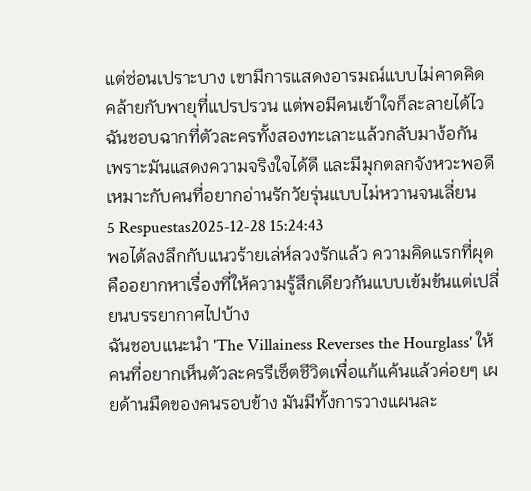แต่ซ่อนเปราะบาง เขามีการแสดงอารมณ์แบบไม่คาดคิด คล้ายกับพายุที่แปรปรวน แต่พอมีคนเข้าใจก็ละลายได้ไว ฉันชอบฉากที่ตัวละครทั้งสองทะเลาะแล้วกลับมาง้อกัน เพราะมันแสดงความจริงใจได้ดี และมีมุกตลกจังหวะพอดี เหมาะกับคนที่อยากอ่านรักวัยรุ่นแบบไม่หวานจนเลี่ยน
5 Respuestas2025-12-28 15:24:43
พอได้ลงลึกกับแนวร้ายเล่ห์ลวงรักแล้ว ความคิดแรกที่ผุดคืออยากหาเรื่องที่ให้ความรู้สึกเดียวกันแบบเข้มข้นแต่เปลี่ยนบรรยากาศไปบ้าง
ฉันชอบแนะนำ 'The Villainess Reverses the Hourglass' ให้คนที่อยากเห็นตัวละครรีเซ็ตชีวิตเพื่อแก้แค้นแล้วค่อยๆ เผยด้านมืดของคนรอบข้าง มันมีทั้งการวางแผนละ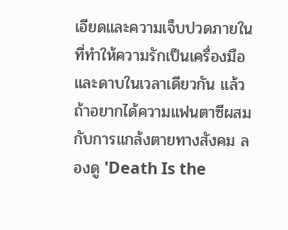เอียดและความเจ็บปวดภายในที่ทำให้ความรักเป็นเครื่องมือและดาบในเวลาเดียวกัน แล้วถ้าอยากได้ความแฟนตาซีผสมกับการแกล้งตายทางสังคม ลองดู 'Death Is the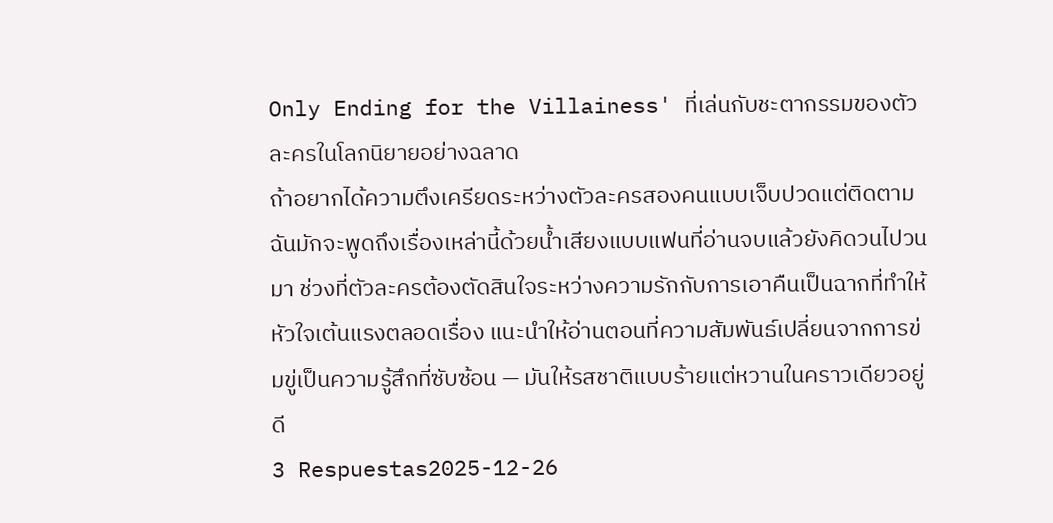Only Ending for the Villainess' ที่เล่นกับชะตากรรมของตัวละครในโลกนิยายอย่างฉลาด
ถ้าอยากได้ความตึงเครียดระหว่างตัวละครสองคนแบบเจ็บปวดแต่ติดตาม ฉันมักจะพูดถึงเรื่องเหล่านี้ด้วยน้ำเสียงแบบแฟนที่อ่านจบแล้วยังคิดวนไปวนมา ช่วงที่ตัวละครต้องตัดสินใจระหว่างความรักกับการเอาคืนเป็นฉากที่ทำให้หัวใจเต้นแรงตลอดเรื่อง แนะนำให้อ่านตอนที่ความสัมพันธ์เปลี่ยนจากการข่มขู่เป็นความรู้สึกที่ซับซ้อน — มันให้รสชาติแบบร้ายแต่หวานในคราวเดียวอยู่ดี
3 Respuestas2025-12-26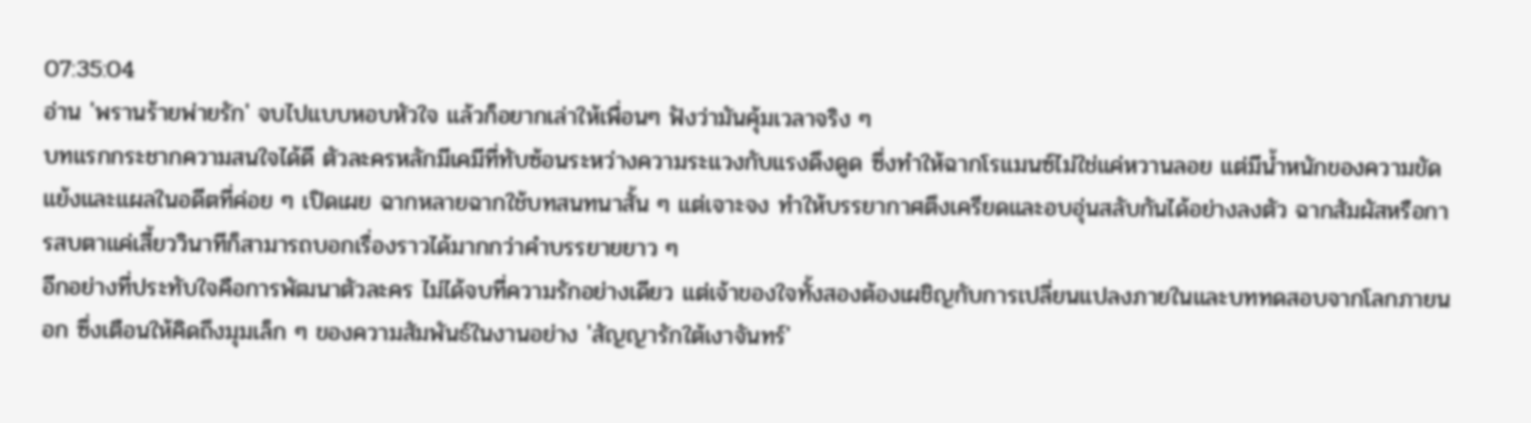07:35:04
อ่าน 'พรานร้ายพ่ายรัก' จบไปแบบหอบหัวใจ แล้วก็อยากเล่าให้เพื่อนๆ ฟังว่ามันคุ้มเวลาจริง ๆ
บทแรกกระชากความสนใจได้ดี ตัวละครหลักมีเคมีที่ทับซ้อนระหว่างความระแวงกับแรงดึงดูด ซึ่งทำให้ฉากโรแมนซ์ไม่ใช่แค่หวานลอย แต่มีน้ำหนักของความขัดแย้งและแผลในอดีตที่ค่อย ๆ เปิดเผย ฉากหลายฉากใช้บทสนทนาสั้น ๆ แต่เจาะจง ทำให้บรรยากาศตึงเครียดและอบอุ่นสลับกันได้อย่างลงตัว ฉากสัมผัสหรือการสบตาแค่เสี้ยววินาทีก็สามารถบอกเรื่องราวได้มากกว่าคำบรรยายยาว ๆ
อีกอย่างที่ประทับใจคือการพัฒนาตัวละคร ไม่ได้จบที่ความรักอย่างเดียว แต่เจ้าของใจทั้งสองต้องเผชิญกับการเปลี่ยนแปลงภายในและบททดสอบจากโลกภายนอก ซึ่งเตือนให้คิดถึงมุมเล็ก ๆ ของความสัมพันธ์ในงานอย่าง 'สัญญารักใต้เงาจันทร์'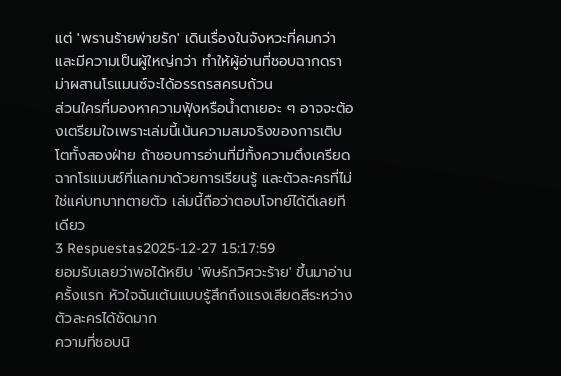แต่ 'พรานร้ายพ่ายรัก' เดินเรื่องในจังหวะที่คมกว่าและมีความเป็นผู้ใหญ่กว่า ทำให้ผู้อ่านที่ชอบฉากดราม่าผสานโรแมนซ์จะได้อรรถรสครบถ้วน
ส่วนใครที่มองหาความฟุ้งหรือน้ำตาเยอะ ๆ อาจจะต้องเตรียมใจเพราะเล่มนี้เน้นความสมจริงของการเติบโตทั้งสองฝ่าย ถ้าชอบการอ่านที่มีทั้งความตึงเครียด ฉากโรแมนซ์ที่แลกมาด้วยการเรียนรู้ และตัวละครที่ไม่ใช่แค่บทบาทตายตัว เล่มนี้ถือว่าตอบโจทย์ได้ดีเลยทีเดียว
3 Respuestas2025-12-27 15:17:59
ยอมรับเลยว่าพอได้หยิบ 'พิษรักวิศวะร้าย' ขึ้นมาอ่านครั้งแรก หัวใจฉันเต้นแบบรู้สึกถึงแรงเสียดสีระหว่างตัวละครได้ชัดมาก
ความที่ชอบนิ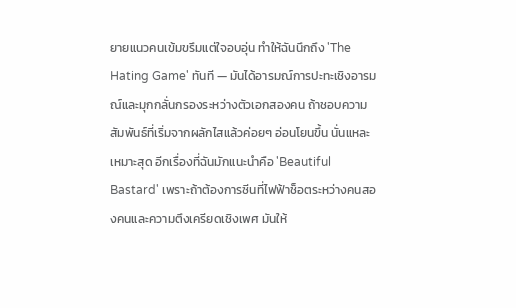ยายแนวคนเข้มขรึมแต่ใจอบอุ่น ทำให้ฉันนึกถึง 'The Hating Game' ทันที — มันได้อารมณ์การปะทะเชิงอารมณ์และมุกกลั่นกรองระหว่างตัวเอกสองคน ถ้าชอบความสัมพันธ์ที่เริ่มจากผลักไสแล้วค่อยๆ อ่อนโยนขึ้น นั่นแหละเหมาะสุด อีกเรื่องที่ฉันมักแนะนำคือ 'Beautiful Bastard' เพราะถ้าต้องการซีนที่ไฟฟ้าช็อตระหว่างคนสองคนและความตึงเครียดเชิงเพศ มันให้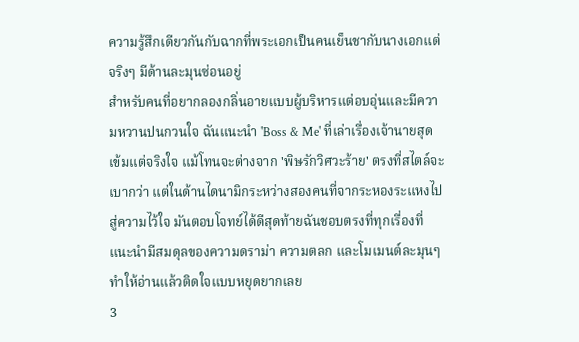ความรู้สึกเดียวกันกับฉากที่พระเอกเป็นคนเย็นชากับนางเอกแต่จริงๆ มีด้านละมุนซ่อนอยู่
สำหรับคนที่อยากลองกลิ่นอายแบบผู้บริหารแต่อบอุ่นและมีความหวานปนกวนใจ ฉันแนะนำ 'Boss & Me' ที่เล่าเรื่องเจ้านายสุดเข้มแต่จริงใจ แม้โทนจะต่างจาก 'พิษรักวิศวะร้าย' ตรงที่สไตล์จะเบากว่า แต่ในด้านไดนามิกระหว่างสองคนที่จากระหองระแหงไปสู่ความไว้ใจ มันตอบโจทย์ได้ดีสุดท้ายฉันชอบตรงที่ทุกเรื่องที่แนะนำมีสมดุลของความดราม่า ความตลก และโมเมนต์ละมุนๆ ทำให้อ่านแล้วติดใจแบบหยุดยากเลย
3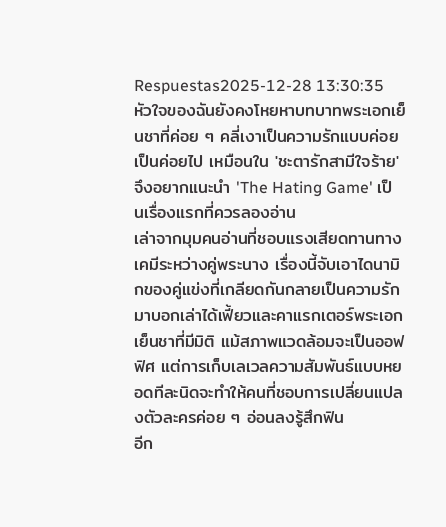Respuestas2025-12-28 13:30:35
หัวใจของฉันยังคงโหยหาบทบาทพระเอกเย็นชาที่ค่อย ๆ คลี่เงาเป็นความรักแบบค่อยเป็นค่อยไป เหมือนใน 'ชะตารักสามีใจร้าย' จึงอยากแนะนำ 'The Hating Game' เป็นเรื่องแรกที่ควรลองอ่าน
เล่าจากมุมคนอ่านที่ชอบแรงเสียดทานทางเคมีระหว่างคู่พระนาง เรื่องนี้จับเอาไดนามิกของคู่แข่งที่เกลียดกันกลายเป็นความรักมาบอกเล่าได้เฟี้ยวและคาแรกเตอร์พระเอกเย็นชาที่มีมิติ แม้สภาพแวดล้อมจะเป็นออฟฟิศ แต่การเก็บเลเวลความสัมพันธ์แบบหยอดทีละนิดจะทำให้คนที่ชอบการเปลี่ยนแปลงตัวละครค่อย ๆ อ่อนลงรู้สึกฟิน
อีก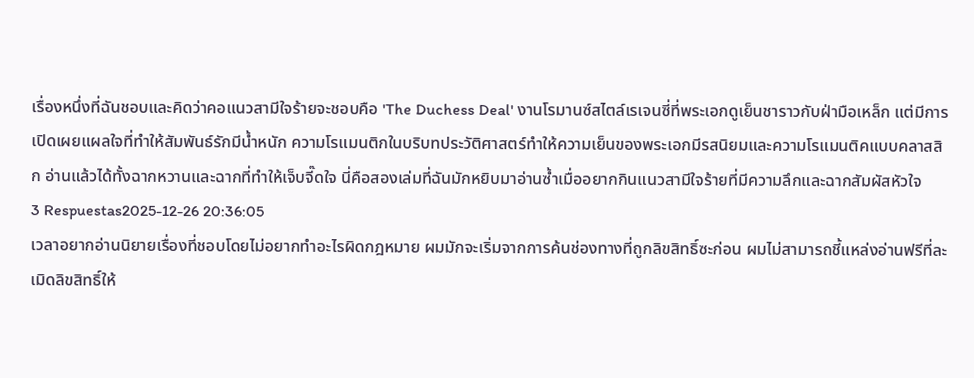เรื่องหนึ่งที่ฉันชอบและคิดว่าคอแนวสามีใจร้ายจะชอบคือ 'The Duchess Deal' งานโรมานซ์สไตล์เรเจนซี่ที่พระเอกดูเย็นชาราวกับฝ่ามือเหล็ก แต่มีการเปิดเผยแผลใจที่ทำให้สัมพันธ์รักมีน้ำหนัก ความโรแมนติกในบริบทประวัติศาสตร์ทำให้ความเย็นของพระเอกมีรสนิยมและความโรแมนติคแบบคลาสสิก อ่านแล้วได้ทั้งฉากหวานและฉากที่ทำให้เจ็บจี๊ดใจ นี่คือสองเล่มที่ฉันมักหยิบมาอ่านซ้ำเมื่ออยากกินแนวสามีใจร้ายที่มีความลึกและฉากสัมผัสหัวใจ
3 Respuestas2025-12-26 20:36:05
เวลาอยากอ่านนิยายเรื่องที่ชอบโดยไม่อยากทำอะไรผิดกฎหมาย ผมมักจะเริ่มจากการค้นช่องทางที่ถูกลิขสิทธิ์ซะก่อน ผมไม่สามารถชี้แหล่งอ่านฟรีที่ละเมิดลิขสิทธิ์ให้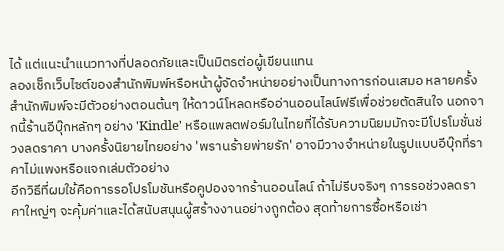ได้ แต่แนะนำแนวทางที่ปลอดภัยและเป็นมิตรต่อผู้เขียนแทน
ลองเช็กเว็บไซต์ของสำนักพิมพ์หรือหน้าผู้จัดจำหน่ายอย่างเป็นทางการก่อนเสมอ หลายครั้งสำนักพิมพ์จะมีตัวอย่างตอนต้นๆ ให้ดาวน์โหลดหรืออ่านออนไลน์ฟรีเพื่อช่วยตัดสินใจ นอกจากนี้ร้านอีบุ๊กหลักๆ อย่าง 'Kindle' หรือแพลตฟอร์มในไทยที่ได้รับความนิยมมักจะมีโปรโมชั่นช่วงลดราคา บางครั้งนิยายไทยอย่าง 'พรานร้ายพ่ายรัก' อาจมีวางจำหน่ายในรูปแบบอีบุ๊กที่ราคาไม่แพงหรือแจกเล่มตัวอย่าง
อีกวิธีที่ผมใช้คือการรอโปรโมชันหรือคูปองจากร้านออนไลน์ ถ้าไม่รีบจริงๆ การรอช่วงลดราคาใหญ่ๆ จะคุ้มค่าและได้สนับสนุนผู้สร้างงานอย่างถูกต้อง สุดท้ายการซื้อหรือเช่า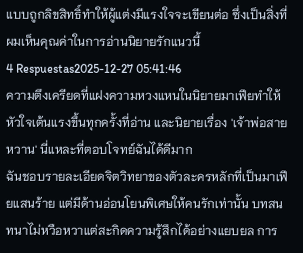แบบถูกลิขสิทธิ์ทำให้ผู้แต่งมีแรงใจจะเขียนต่อ ซึ่งเป็นสิ่งที่ผมเห็นคุณค่าในการอ่านนิยายรักแนวนี้
4 Respuestas2025-12-27 05:41:46
ความตึงเครียดที่แฝงความหวงแหนในนิยายมาเฟียทำให้หัวใจเต้นแรงขึ้นทุกครั้งที่อ่าน และนิยายเรื่อง 'เจ้าพ่อสายหวาน' นี่แหละที่ตอบโจทย์ฉันได้ดีมาก
ฉันชอบรายละเอียดจิตวิทยาของตัวละครหลักที่เป็นมาเฟียแสนร้าย แต่มีด้านอ่อนโยนพิเศษให้คนรักเท่านั้น บทสนทนาไม่หวือหวาแต่สะกิดความรู้สึกได้อย่างแยบยล การ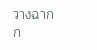วางฉากก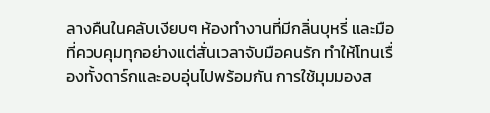ลางคืนในคลับเงียบๆ ห้องทำงานที่มีกลิ่นบุหรี่ และมือที่ควบคุมทุกอย่างแต่สั่นเวลาจับมือคนรัก ทำให้โทนเรื่องทั้งดาร์กและอบอุ่นไปพร้อมกัน การใช้มุมมองส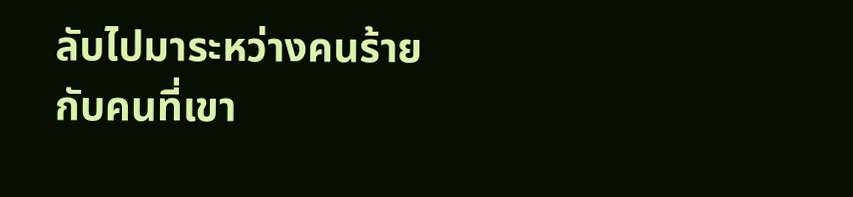ลับไปมาระหว่างคนร้ายกับคนที่เขา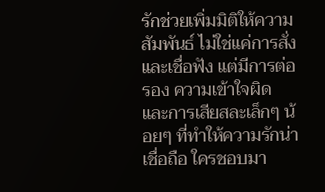รักช่วยเพิ่มมิติให้ความสัมพันธ์ ไม่ใช่แค่การสั่งและเชื่อฟัง แต่มีการต่อรอง ความเข้าใจผิด และการเสียสละเล็กๆ น้อยๆ ที่ทำให้ความรักน่าเชื่อถือ ใครชอบมา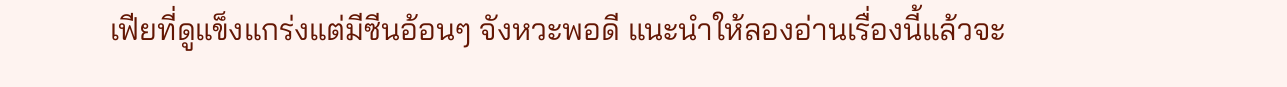เฟียที่ดูแข็งแกร่งแต่มีซีนอ้อนๆ จังหวะพอดี แนะนำให้ลองอ่านเรื่องนี้แล้วจะ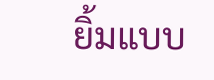ยิ้มแบบ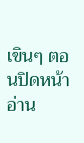เขินๆ ตอนปิดหน้าอ่าน